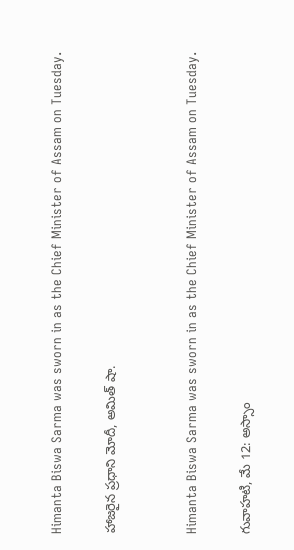Himanta Biswa Sarma was sworn in as the Chief Minister of Assam on Tuesday.

హాజరైన ప్రధాని మోదీ, అమిత్‌ షా.


Himanta Biswa Sarma was sworn in as the Chief Minister of Assam on Tuesday.

గువాహటి, మే 12: అస్సాం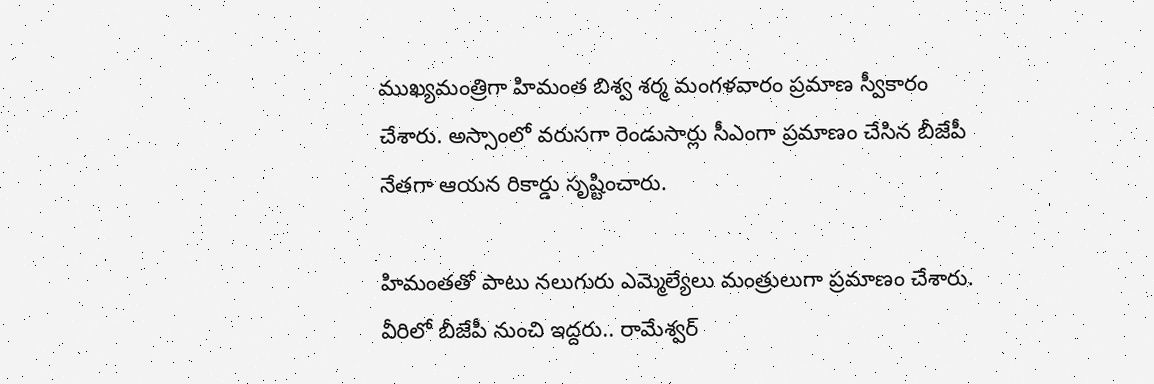ముఖ్యమంత్రిగా హిమంత బిశ్వ శర్మ మంగళవారం ప్రమాణ స్వీకారం చేశారు. అస్సాంలో వరుసగా రెండుసార్లు సీఎంగా ప్రమాణం చేసిన బీజేపీ నేతగా ఆయన రికార్డు సృష్టించారు.

హిమంతతో పాటు నలుగురు ఎమ్మెల్యేలు మంత్రులుగా ప్రమాణం చేశారు. వీరిలో బీజేపీ నుంచి ఇద్దరు.. రామేశ్వర్‌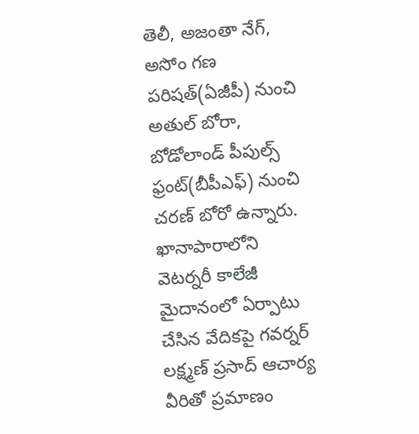తెలీ, అజంతా నేగ్‌, అసోం గణ పరిషత్‌(ఏజీపీ) నుంచి అతుల్‌ బోరా, బోడోలాండ్‌ పీపుల్స్‌ ఫ్రంట్‌(బీపీఎఫ్‌) నుంచి చరణ్‌ బోరో ఉన్నారు. ఖానాపారాలోని వెటర్నరీ కాలేజీ మైదానంలో ఏర్పాటు చేసిన వేదికపై గవర్నర్‌ లక్ష్మణ్‌ ప్రసాద్‌ ఆచార్య వీరితో ప్రమాణం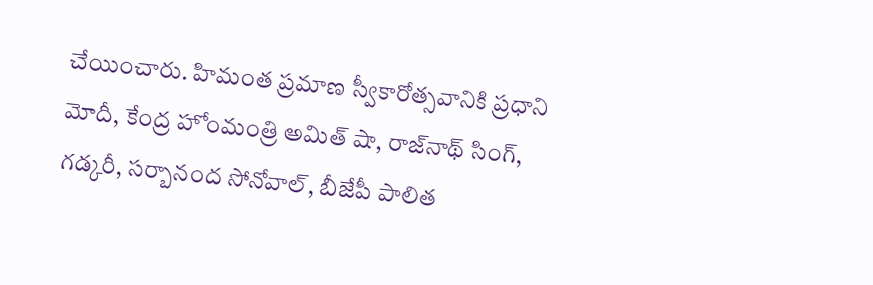చేయించారు. హిమంత ప్రమాణ స్వీకారోత్సవానికి ప్రధాని మోదీ, కేంద్ర హోంమంత్రి అమిత్‌ షా, రాజ్‌నాథ్‌ సింగ్‌, గడ్కరీ, సర్బానంద సోనోవాల్‌, బీజేపీ పాలిత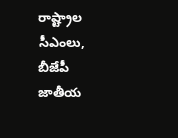రాష్ట్రాల సీఎంలు, బీజేపీ జాతీయ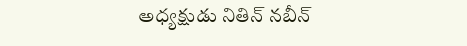అధ్యక్షుడు నితిన్‌ నబీన్‌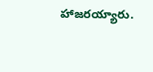హాజరయ్యారు.